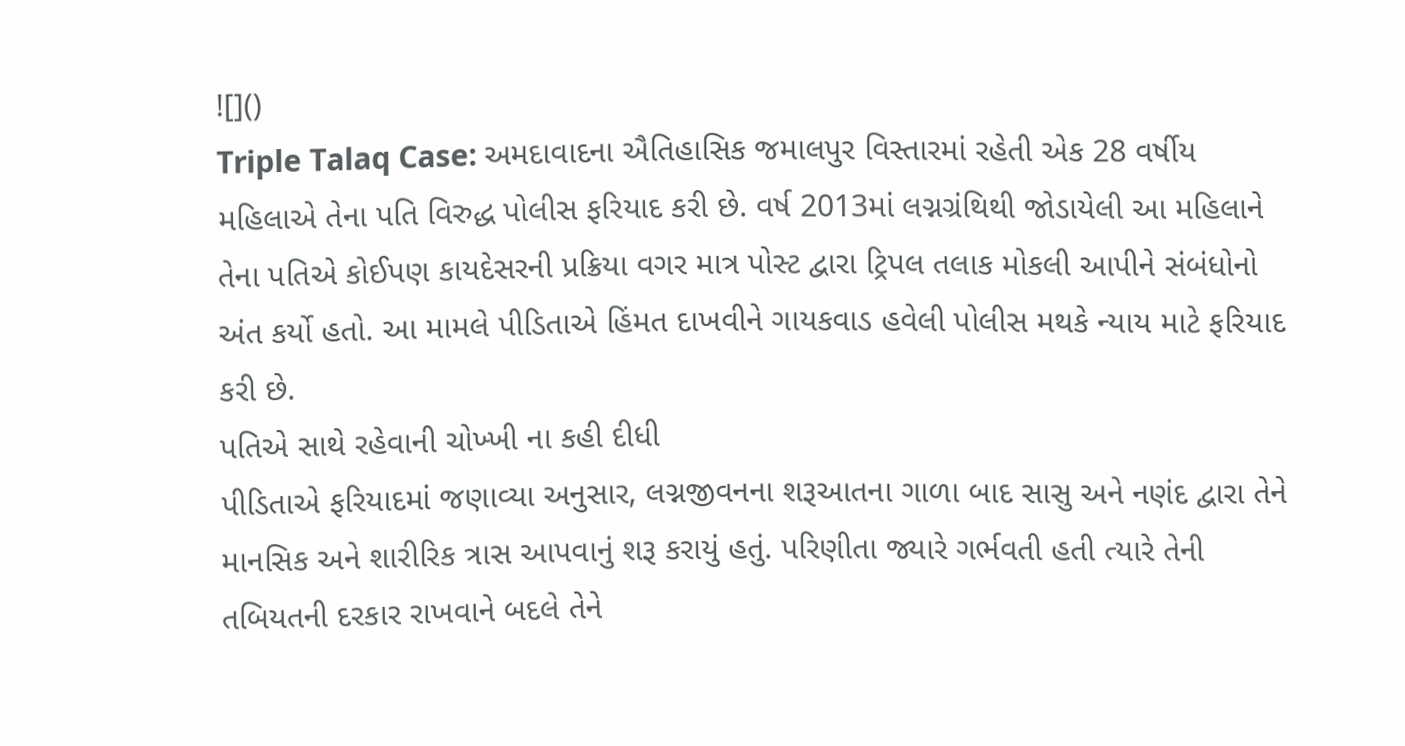![]()
Triple Talaq Case: અમદાવાદના ઐતિહાસિક જમાલપુર વિસ્તારમાં રહેતી એક 28 વર્ષીય મહિલાએ તેના પતિ વિરુદ્ધ પોલીસ ફરિયાદ કરી છે. વર્ષ 2013માં લગ્નગ્રંથિથી જોડાયેલી આ મહિલાને તેના પતિએ કોઈપણ કાયદેસરની પ્રક્રિયા વગર માત્ર પોસ્ટ દ્વારા ટ્રિપલ તલાક મોકલી આપીને સંબંધોનો અંત કર્યો હતો. આ મામલે પીડિતાએ હિંમત દાખવીને ગાયકવાડ હવેલી પોલીસ મથકે ન્યાય માટે ફરિયાદ કરી છે.
પતિએ સાથે રહેવાની ચોખ્ખી ના કહી દીધી
પીડિતાએ ફરિયાદમાં જણાવ્યા અનુસાર, લગ્નજીવનના શરૂઆતના ગાળા બાદ સાસુ અને નણંદ દ્વારા તેને માનસિક અને શારીરિક ત્રાસ આપવાનું શરૂ કરાયું હતું. પરિણીતા જ્યારે ગર્ભવતી હતી ત્યારે તેની તબિયતની દરકાર રાખવાને બદલે તેને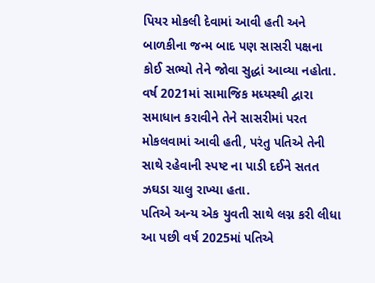પિયર મોકલી દેવામાં આવી હતી અને બાળકીના જન્મ બાદ પણ સાસરી પક્ષના કોઈ સભ્યો તેને જોવા સુદ્ધાં આવ્યા નહોતા. વર્ષ 2021માં સામાજિક મધ્યસ્થી દ્વારા સમાધાન કરાવીને તેને સાસરીમાં પરત મોકલવામાં આવી હતી, પરંતુ પતિએ તેની સાથે રહેવાની સ્પષ્ટ ના પાડી દઈને સતત ઝઘડા ચાલુ રાખ્યા હતા.
પતિએ અન્ય એક યુવતી સાથે લગ્ન કરી લીધા
આ પછી વર્ષ 2025માં પતિએ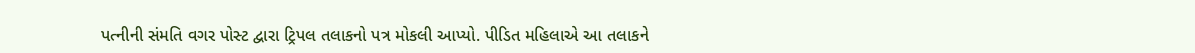પત્નીની સંમતિ વગર પોસ્ટ દ્વારા ટ્રિપલ તલાકનો પત્ર મોકલી આપ્યો. પીડિત મહિલાએ આ તલાકને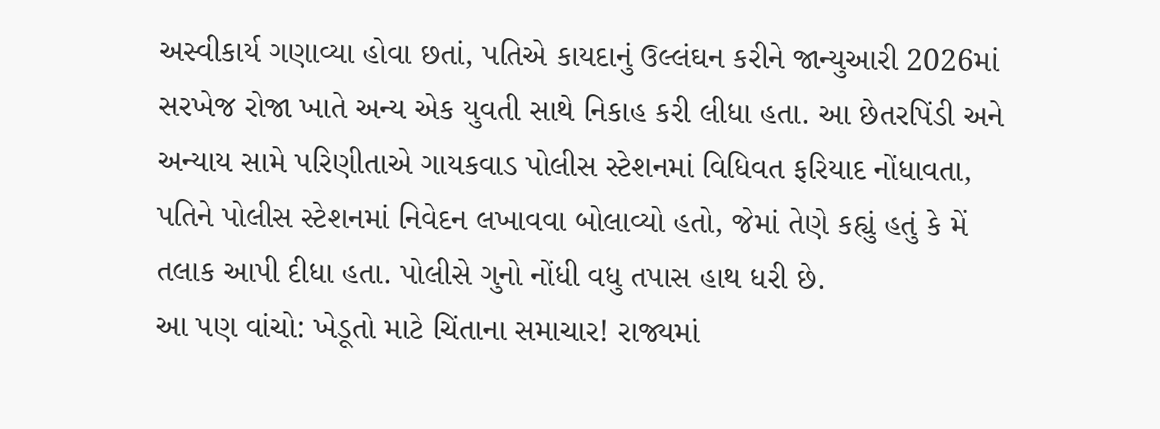અસ્વીકાર્ય ગણાવ્યા હોવા છતાં, પતિએ કાયદાનું ઉલ્લંઘન કરીને જાન્યુઆરી 2026માં સરખેજ રોજા ખાતે અન્ય એક યુવતી સાથે નિકાહ કરી લીધા હતા. આ છેતરપિંડી અને અન્યાય સામે પરિણીતાએ ગાયકવાડ પોલીસ સ્ટેશનમાં વિધિવત ફરિયાદ નોંધાવતા, પતિને પોલીસ સ્ટેશનમાં નિવેદન લખાવવા બોલાવ્યો હતો, જેમાં તેણે કહ્યું હતું કે મેં તલાક આપી દીધા હતા. પોલીસે ગુનો નોંધી વધુ તપાસ હાથ ધરી છે.
આ પણ વાંચો: ખેડૂતો માટે ચિંતાના સમાચાર! રાજ્યમાં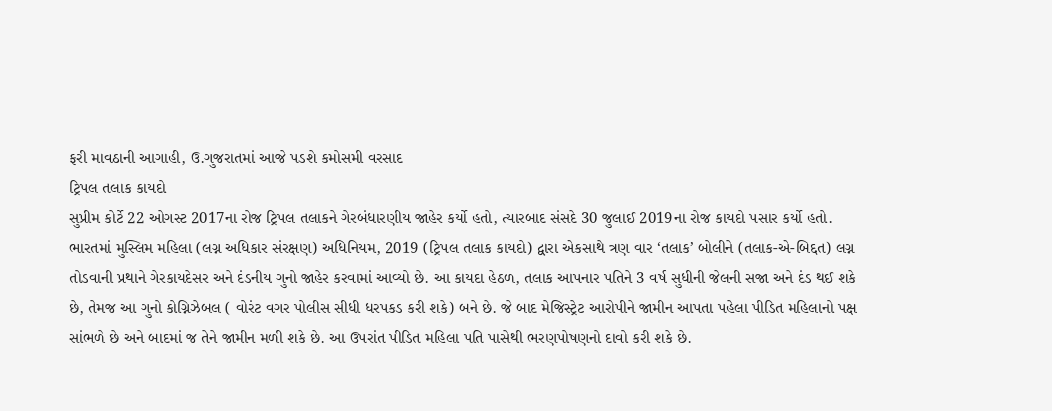ફરી માવઠાની આગાહી, ઉ.ગુજરાતમાં આજે પડશે કમોસમી વરસાદ
ટ્રિપલ તલાક કાયદો
સુપ્રીમ કોર્ટે 22 ઓગસ્ટ 2017ના રોજ ટ્રિપલ તલાકને ગેરબંધારણીય જાહેર કર્યો હતો, ત્યારબાદ સંસદે 30 જુલાઈ 2019ના રોજ કાયદો પસાર કર્યો હતો. ભારતમાં મુસ્લિમ મહિલા (લગ્ન અધિકાર સંરક્ષણ) અધિનિયમ, 2019 (ટ્રિપલ તલાક કાયદો) દ્વારા એકસાથે ત્રણ વાર ‘તલાક’ બોલીને (તલાક-એ-બિદ્દત) લગ્ન તોડવાની પ્રથાને ગેરકાયદેસર અને દંડનીય ગુનો જાહેર કરવામાં આવ્યો છે. આ કાયદા હેઠળ, તલાક આપનાર પતિને 3 વર્ષ સુધીની જેલની સજા અને દંડ થઈ શકે છે, તેમજ આ ગુનો કોગ્નિઝેબલ ( વોરંટ વગર પોલીસ સીધી ધરપકડ કરી શકે) બને છે. જે બાદ મેજિસ્ટ્રેટ આરોપીને જામીન આપતા પહેલા પીડિત મહિલાનો પક્ષ સાંભળે છે અને બાદમાં જ તેને જામીન મળી શકે છે. આ ઉપરાંત પીડિત મહિલા પતિ પાસેથી ભરણપોષણનો દાવો કરી શકે છે.